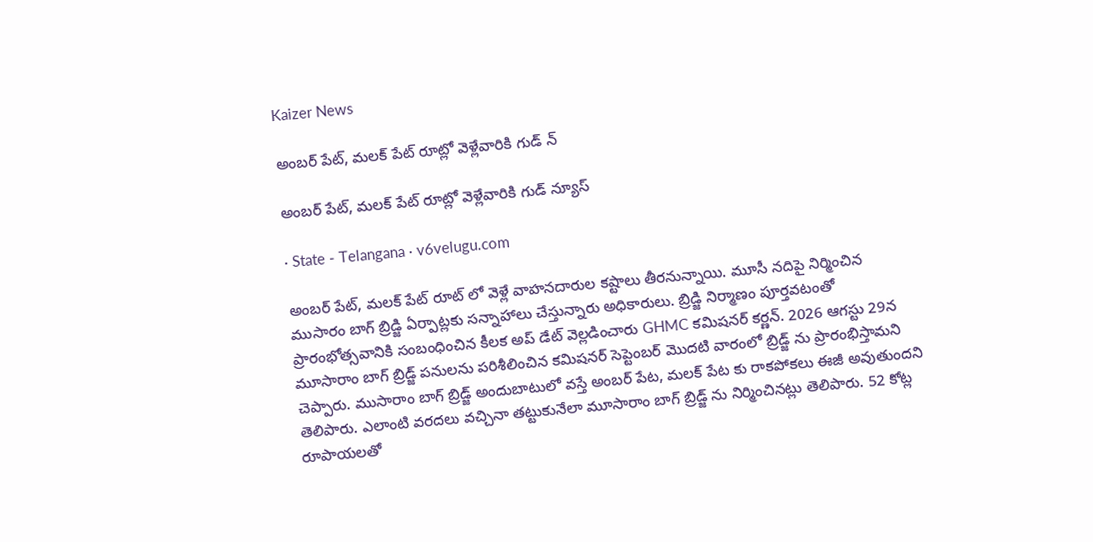Kaizer News

అంబర్ పేట్, మలక్ పేట్ రూట్లో వెళ్లేవారికి గుడ్ న్

అంబర్ పేట్, మలక్ పేట్ రూట్లో వెళ్లేవారికి గుడ్ న్యూస్

· State - Telangana · v6velugu.com

అంబర్ పేట్, మలక్ పేట్ రూట్ లో వెళ్లే వాహనదారుల కష్టాలు తీరనున్నాయి. మూసీ నదిపై నిర్మించిన ముసారం బాగ్ బ్రిడ్జి ఏర్పాట్లకు సన్నాహాలు చేస్తున్నారు అధికారులు. బ్రిడ్జి నిర్మాణం పూర్తవటంతో ప్రారంభోత్సవానికి సంబంధించిన కీలక అప్ డేట్ వెల్లడించారు GHMC కమిషనర్ కర్ణన్. 2026 ఆగస్టు 29న మూసారాం బాగ్ బ్రిడ్జ్ పనులను పరిశీలించిన కమిషనర్ సెప్టెంబర్ మొదటి వారంలో బ్రిడ్జ్ ను ప్రారంభిస్తామని చెప్పారు. ముసారాం బాగ్ బ్రిడ్జ్ అందుబాటులో వస్తే అంబర్ పేట, మలక్ పేట కు రాకపోకలు ఈజీ అవుతుందని తెలిపారు. ఎలాంటి వరదలు వచ్చినా తట్టుకునేలా మూసారాం బాగ్ బ్రిడ్జ్ ను నిర్మించినట్లు తెలిపారు. 52 కోట్ల రూపాయలతో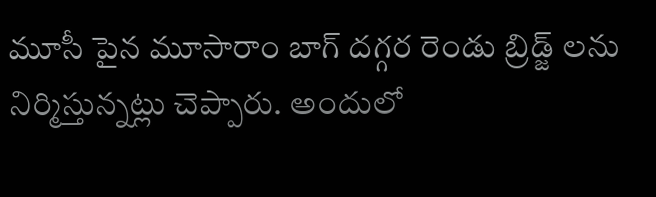మూసీ పైన మూసారాం బాగ్ దగ్గర రెండు బ్రిడ్జ్ లను నిర్మిస్తున్నట్లు చెప్పారు. అందులో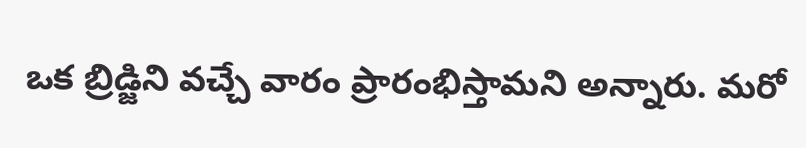ఒక బ్రిడ్జిని వచ్చే వారం ప్రారంభిస్తామని అన్నారు. మరో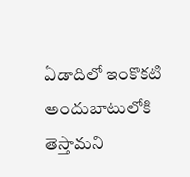ఏడాదిలో ఇంకొకటి అందుబాటులోకి తెస్తామని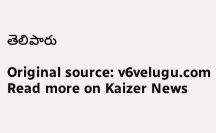తెలిపారు

Original source: v6velugu.com
Read more on Kaizer News